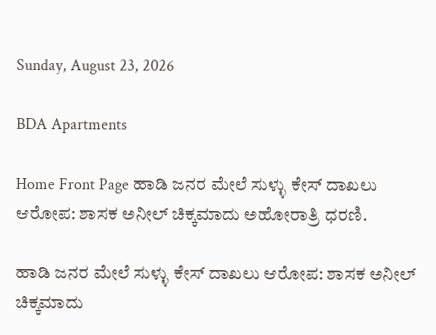Sunday, August 23, 2026

BDA Apartments

Home Front Page ಹಾಡಿ ಜನರ ಮೇಲೆ ಸುಳ್ಳು ಕೇಸ್ ದಾಖಲು ಆರೋಪ: ಶಾಸಕ ಅನೀಲ್ ಚಿಕ್ಕಮಾದು ಅಹೋರಾತ್ರಿ ಧರಣಿ.

ಹಾಡಿ ಜನರ ಮೇಲೆ ಸುಳ್ಳು ಕೇಸ್ ದಾಖಲು ಆರೋಪ: ಶಾಸಕ ಅನೀಲ್ ಚಿಕ್ಕಮಾದು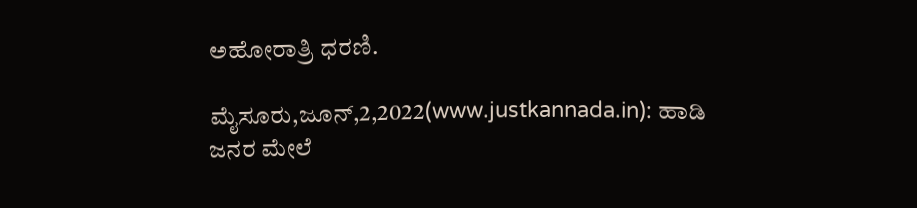ಅಹೋರಾತ್ರಿ ಧರಣಿ.

ಮೈಸೂರು,ಜೂನ್,2,2022(www.justkannada.in): ಹಾಡಿ ಜನರ ಮೇಲೆ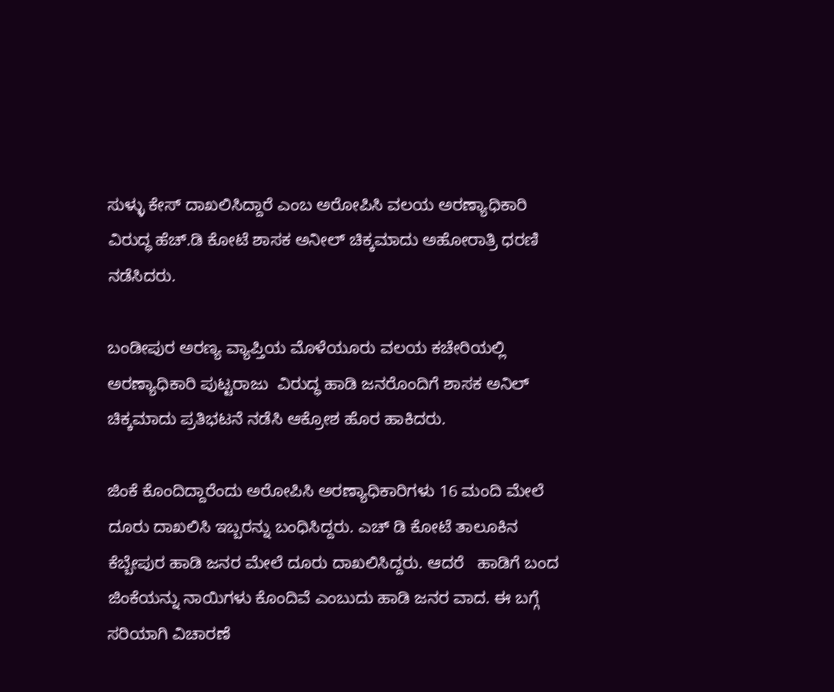ಸುಳ್ಳು ಕೇಸ್ ದಾಖಲಿಸಿದ್ದಾರೆ ಎಂಬ ಅರೋಪಿಸಿ ವಲಯ ಅರಣ್ಯಾಧಿಕಾರಿ ವಿರುದ್ಧ ಹೆಚ್.ಡಿ ಕೋಟೆ ಶಾಸಕ ಅನೀಲ್ ಚಿಕ್ಕಮಾದು ಅಹೋರಾತ್ರಿ ಧರಣಿ ನಡೆಸಿದರು.

ಬಂಡೀಪುರ ಅರಣ್ಯ ವ್ಯಾಪ್ತಿಯ ಮೊಳೆಯೂರು ವಲಯ ಕಚೇರಿಯಲ್ಲಿ  ಅರಣ್ಯಾಧಿಕಾರಿ ಪುಟ್ಟರಾಜು  ವಿರುದ್ಧ ಹಾಡಿ ಜನರೊಂದಿಗೆ ಶಾಸಕ ಅನಿಲ್ ಚಿಕ್ಕಮಾದು ಪ್ರತಿಭಟನೆ ನಡೆಸಿ ಆಕ್ರೋಶ ಹೊರ ಹಾಕಿದರು.

ಜಿಂಕೆ‌ ಕೊಂದಿದ್ದಾರೆಂದು ಅರೋಪಿಸಿ ಅರಣ್ಯಾಧಿಕಾರಿಗಳು 16 ಮಂದಿ ಮೇಲೆ ದೂರು ದಾಖಲಿಸಿ ಇಬ್ಬರನ್ನು ಬಂಧಿಸಿದ್ದರು. ಎಚ್ ಡಿ ಕೋಟೆ ತಾಲೂಕಿನ ಕೆಬ್ಬೇಪುರ ಹಾಡಿ ಜನರ ಮೇಲೆ ದೂರು ದಾಖಲಿಸಿದ್ದರು. ಆದರೆ   ಹಾಡಿಗೆ ಬಂದ ಜಿಂಕೆಯನ್ನು ನಾಯಿಗಳು ಕೊಂದಿವೆ ಎಂಬುದು ಹಾಡಿ ಜನರ ವಾದ. ಈ ಬಗ್ಗೆ ಸರಿಯಾಗಿ ವಿಚಾರಣೆ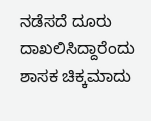ನಡೆಸದೆ ದೂರು ದಾಖಲಿಸಿದ್ದಾರೆಂದು ಶಾಸಕ ಚಿಕ್ಕಮಾದು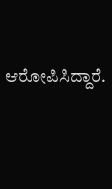ಆರೋಪಿಸಿದ್ದಾರೆ.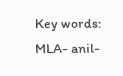Key words: MLA- anil-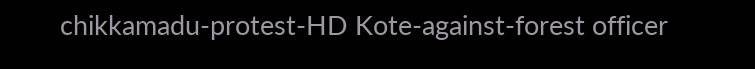chikkamadu-protest-HD Kote-against-forest officer